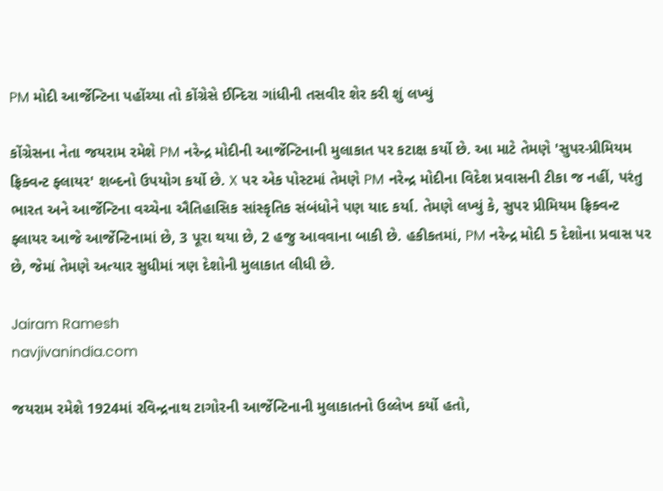PM મોદી આર્જેન્ટિના પહોંચ્યા તો કોંગ્રેસે ઈન્દિરા ગાંધીની તસવીર શેર કરી શું લખ્યું

કોંગ્રેસના નેતા જયરામ રમેશે PM નરેન્દ્ર મોદીની આર્જેન્ટિનાની મુલાકાત પર કટાક્ષ કર્યો છે. આ માટે તેમણે 'સુપર-પ્રીમિયમ ફ્રિક્વન્ટ ફ્લાયર' શબ્દનો ઉપયોગ કર્યો છે. X પર એક પોસ્ટમાં તેમણે PM નરેન્દ્ર મોદીના વિદેશ પ્રવાસની ટીકા જ નહીં, પરંતુ ભારત અને આર્જેન્ટિના વચ્ચેના ઐતિહાસિક સાંસ્કૃતિક સંબંધોને પણ યાદ કર્યા. તેમણે લખ્યું કે, સુપર પ્રીમિયમ ફ્રિક્વન્ટ ફ્લાયર આજે આર્જેન્ટિનામાં છે, 3 પૂરા થયા છે, 2 હજુ આવવાના બાકી છે. હકીકતમાં, PM નરેન્દ્ર મોદી 5 દેશોના પ્રવાસ પર છે, જેમાં તેમણે અત્યાર સુધીમાં ત્રણ દેશોની મુલાકાત લીધી છે.

Jairam Ramesh
navjivanindia.com

જયરામ રમેશે 1924માં રવિન્દ્રનાથ ટાગોરની આર્જેન્ટિનાની મુલાકાતનો ઉલ્લેખ કર્યો હતો,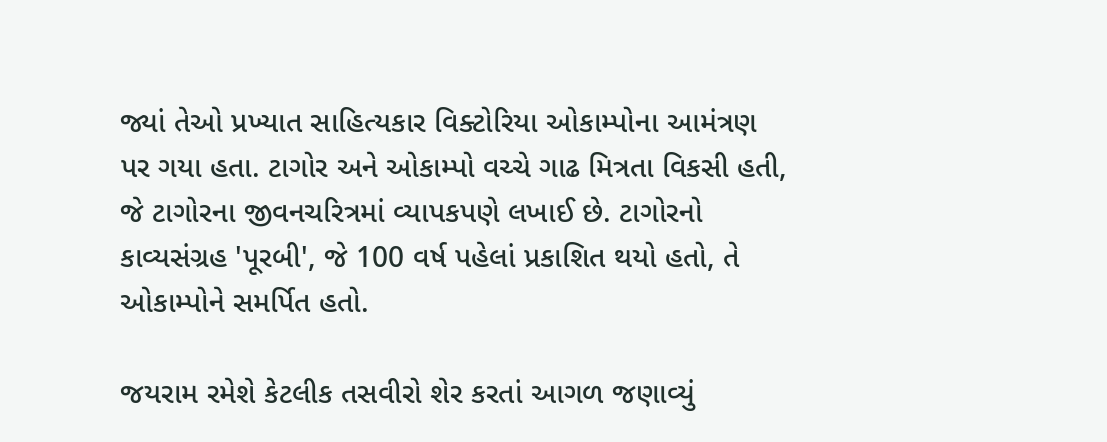જ્યાં તેઓ પ્રખ્યાત સાહિત્યકાર વિક્ટોરિયા ઓકામ્પોના આમંત્રણ પર ગયા હતા. ટાગોર અને ઓકામ્પો વચ્ચે ગાઢ મિત્રતા વિકસી હતી, જે ટાગોરના જીવનચરિત્રમાં વ્યાપકપણે લખાઈ છે. ટાગોરનો કાવ્યસંગ્રહ 'પૂરબી', જે 100 વર્ષ પહેલાં પ્રકાશિત થયો હતો, તે ઓકામ્પોને સમર્પિત હતો.

જયરામ રમેશે કેટલીક તસવીરો શેર કરતાં આગળ જણાવ્યું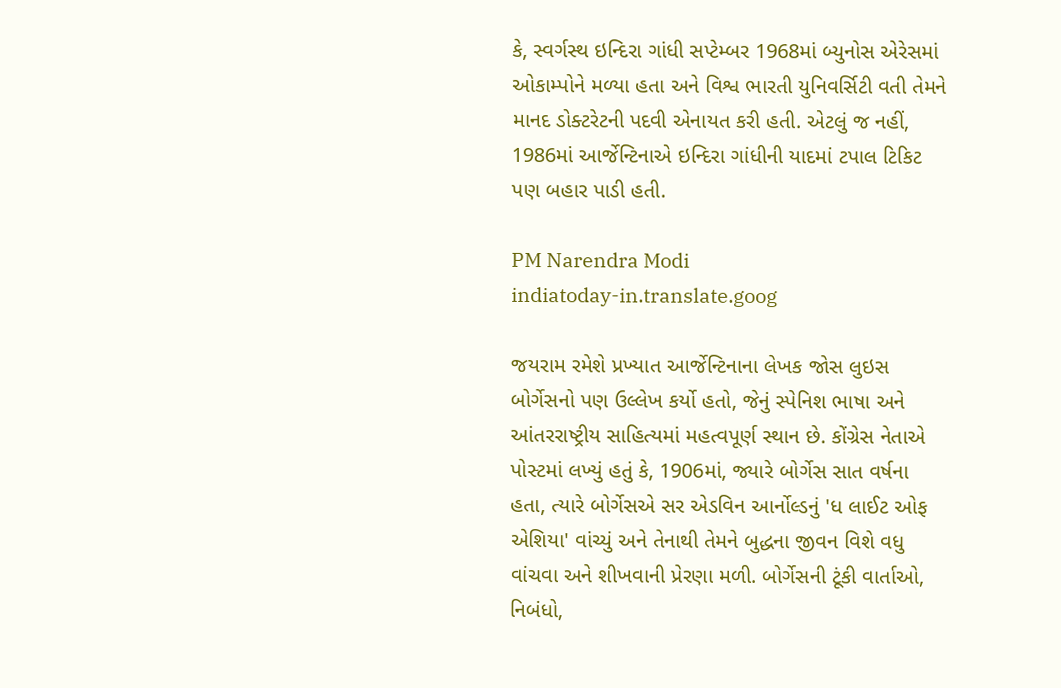કે, સ્વર્ગસ્થ ઇન્દિરા ગાંધી સપ્ટેમ્બર 1968માં બ્યુનોસ એરેસમાં ઓકામ્પોને મળ્યા હતા અને વિશ્વ ભારતી યુનિવર્સિટી વતી તેમને માનદ ડોક્ટરેટની પદવી એનાયત કરી હતી. એટલું જ નહીં, 1986માં આર્જેન્ટિનાએ ઇન્દિરા ગાંધીની યાદમાં ટપાલ ટિકિટ પણ બહાર પાડી હતી.

PM Narendra Modi
indiatoday-in.translate.goog

જયરામ રમેશે પ્રખ્યાત આર્જેન્ટિનાના લેખક જોસ લુઇસ બોર્ગેસનો પણ ઉલ્લેખ કર્યો હતો, જેનું સ્પેનિશ ભાષા અને આંતરરાષ્ટ્રીય સાહિત્યમાં મહત્વપૂર્ણ સ્થાન છે. કોંગ્રેસ નેતાએ પોસ્ટમાં લખ્યું હતું કે, 1906માં, જ્યારે બોર્ગેસ સાત વર્ષના હતા, ત્યારે બોર્ગેસએ સર એડવિન આર્નોલ્ડનું 'ધ લાઈટ ઓફ એશિયા' વાંચ્યું અને તેનાથી તેમને બુદ્ધના જીવન વિશે વધુ વાંચવા અને શીખવાની પ્રેરણા મળી. બોર્ગેસની ટૂંકી વાર્તાઓ, નિબંધો,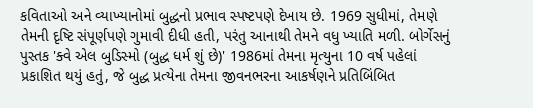કવિતાઓ અને વ્યાખ્યાનોમાં બુદ્ધનો પ્રભાવ સ્પષ્ટપણે દેખાય છે. 1969 સુધીમાં, તેમણે તેમની દૃષ્ટિ સંપૂર્ણપણે ગુમાવી દીધી હતી, પરંતુ આનાથી તેમને વધુ ખ્યાતિ મળી. બોર્ગેસનું પુસ્તક 'ક્વે એલ બુડિસ્મો (બુદ્ધ ધર્મ શું છે)' 1986માં તેમના મૃત્યુના 10 વર્ષ પહેલાં પ્રકાશિત થયું હતું, જે બુદ્ધ પ્રત્યેના તેમના જીવનભરના આકર્ષણને પ્રતિબિંબિત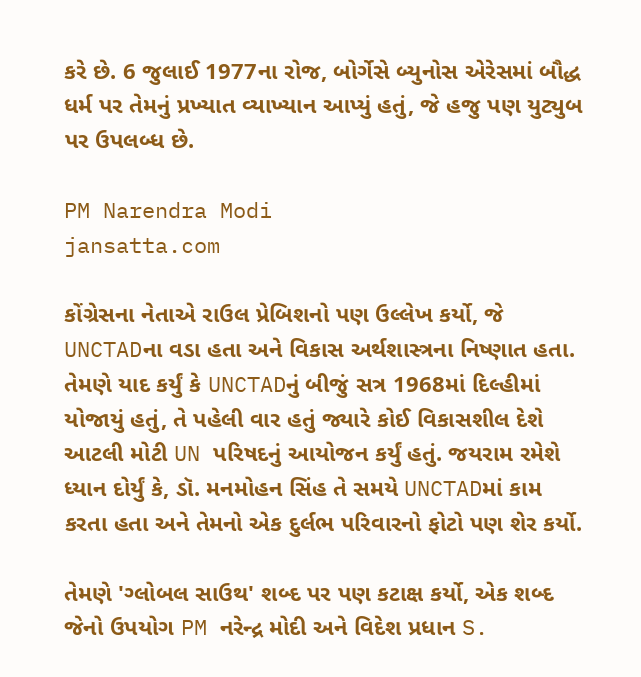કરે છે. 6 જુલાઈ 1977ના રોજ, બોર્ગેસે બ્યુનોસ એરેસમાં બૌદ્ધ ધર્મ પર તેમનું પ્રખ્યાત વ્યાખ્યાન આપ્યું હતું, જે હજુ પણ યુટ્યુબ પર ઉપલબ્ધ છે.

PM Narendra Modi
jansatta.com

કોંગ્રેસના નેતાએ રાઉલ પ્રેબિશનો પણ ઉલ્લેખ કર્યો, જે UNCTADના વડા હતા અને વિકાસ અર્થશાસ્ત્રના નિષ્ણાત હતા. તેમણે યાદ કર્યું કે UNCTADનું બીજું સત્ર 1968માં દિલ્હીમાં યોજાયું હતું, તે પહેલી વાર હતું જ્યારે કોઈ વિકાસશીલ દેશે આટલી મોટી UN પરિષદનું આયોજન કર્યું હતું. જયરામ રમેશે ધ્યાન દોર્યું કે, ડૉ. મનમોહન સિંહ તે સમયે UNCTADમાં કામ કરતા હતા અને તેમનો એક દુર્લભ પરિવારનો ફોટો પણ શેર કર્યો.

તેમણે 'ગ્લોબલ સાઉથ' શબ્દ પર પણ કટાક્ષ કર્યો, એક શબ્દ જેનો ઉપયોગ PM નરેન્દ્ર મોદી અને વિદેશ પ્રધાન S.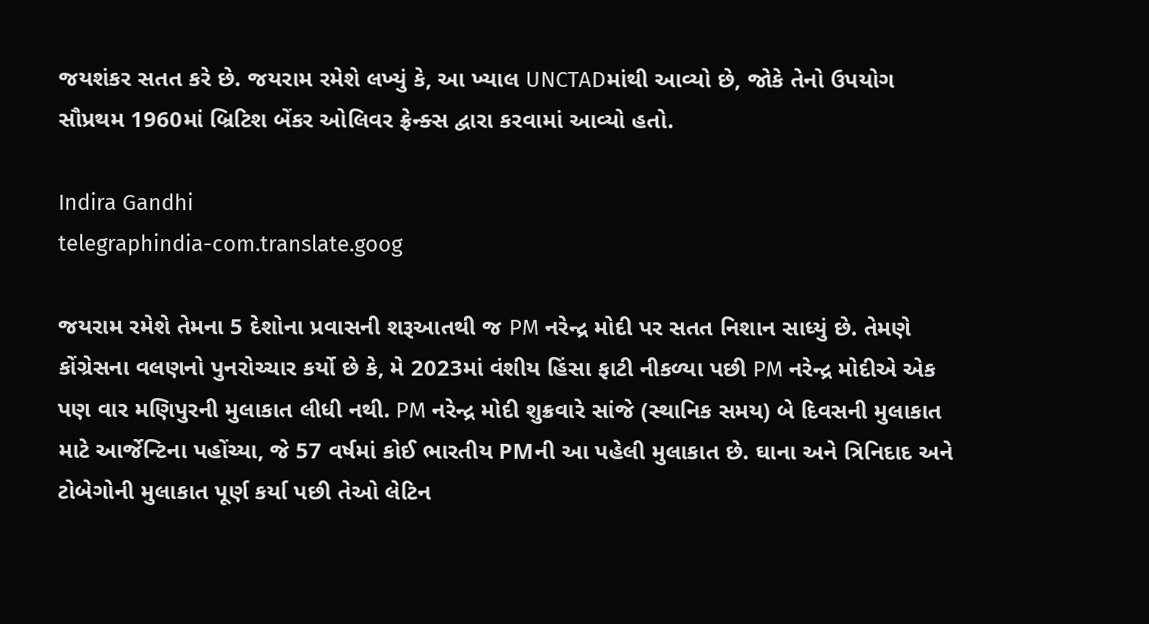જયશંકર સતત કરે છે. જયરામ રમેશે લખ્યું કે, આ ખ્યાલ UNCTADમાંથી આવ્યો છે, જોકે તેનો ઉપયોગ સૌપ્રથમ 1960માં બ્રિટિશ બેંકર ઓલિવર ફ્રેન્ક્સ દ્વારા કરવામાં આવ્યો હતો.

Indira Gandhi
telegraphindia-com.translate.goog

જયરામ રમેશે તેમના 5 દેશોના પ્રવાસની શરૂઆતથી જ PM નરેન્દ્ર મોદી પર સતત નિશાન સાધ્યું છે. તેમણે કોંગ્રેસના વલણનો પુનરોચ્ચાર કર્યો છે કે, મે 2023માં વંશીય હિંસા ફાટી નીકળ્યા પછી PM નરેન્દ્ર મોદીએ એક પણ વાર મણિપુરની મુલાકાત લીધી નથી. PM નરેન્દ્ર મોદી શુક્રવારે સાંજે (સ્થાનિક સમય) બે દિવસની મુલાકાત માટે આર્જેન્ટિના પહોંચ્યા, જે 57 વર્ષમાં કોઈ ભારતીય PMની આ પહેલી મુલાકાત છે. ઘાના અને ત્રિનિદાદ અને ટોબેગોની મુલાકાત પૂર્ણ કર્યા પછી તેઓ લેટિન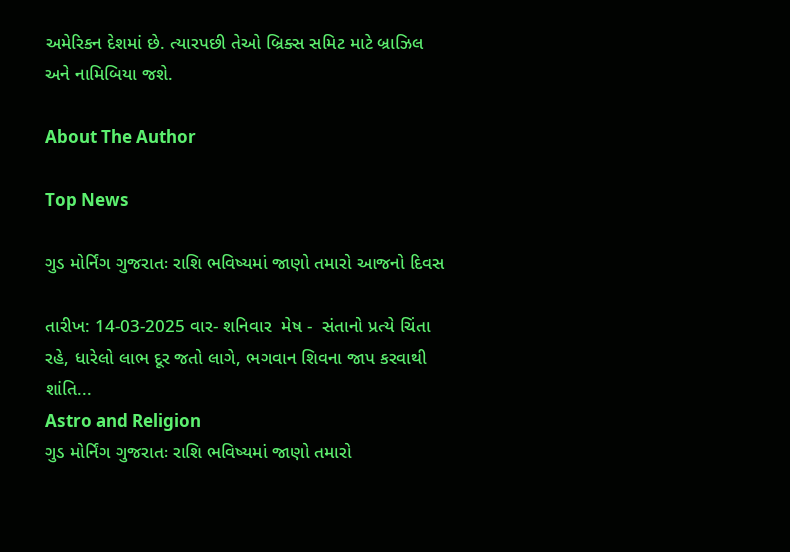અમેરિકન દેશમાં છે. ત્યારપછી તેઓ બ્રિક્સ સમિટ માટે બ્રાઝિલ અને નામિબિયા જશે.

About The Author

Top News

ગુડ મોર્નિંગ ગુજરાતઃ રાશિ ભવિષ્યમાં જાણો તમારો આજનો દિવસ

તારીખ: 14-03-2025 વાર- શનિવાર  મેષ -  સંતાનો પ્રત્યે ચિંતા રહે, ધારેલો લાભ દૂર જતો લાગે, ભગવાન શિવના જાપ કરવાથી શાંતિ...
Astro and Religion
ગુડ મોર્નિંગ ગુજરાતઃ રાશિ ભવિષ્યમાં જાણો તમારો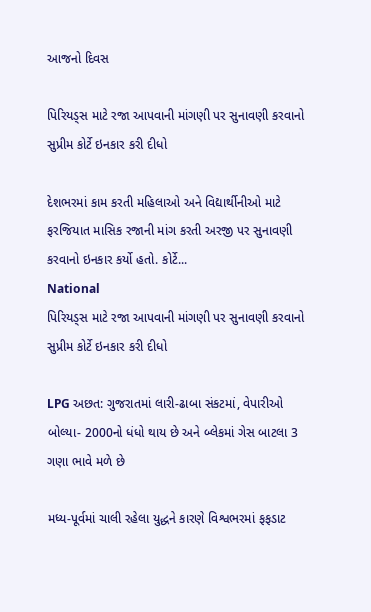આજનો દિવસ

પિરિયડ્સ માટે રજા આપવાની માંગણી પર સુનાવણી કરવાનો સુપ્રીમ કોર્ટે ઇનકાર કરી દીધો

દેશભરમાં કામ કરતી મહિલાઓ અને વિદ્યાર્થીનીઓ માટે ફરજિયાત માસિક રજાની માંગ કરતી અરજી પર સુનાવણી કરવાનો ઇનકાર કર્યો હતો. કોર્ટે...
National
પિરિયડ્સ માટે રજા આપવાની માંગણી પર સુનાવણી કરવાનો સુપ્રીમ કોર્ટે ઇનકાર કરી દીધો

LPG અછત: ગુજરાતમાં લારી-ઢાબા સંકટમાં, વેપારીઓ બોલ્યા- 2000નો ધંધો થાય છે અને બ્લેકમાં ગેસ બાટલા 3 ગણા ભાવે મળે છે

મધ્ય-પૂર્વમાં ચાલી રહેલા યુદ્ધને કારણે વિશ્વભરમાં ફફડાટ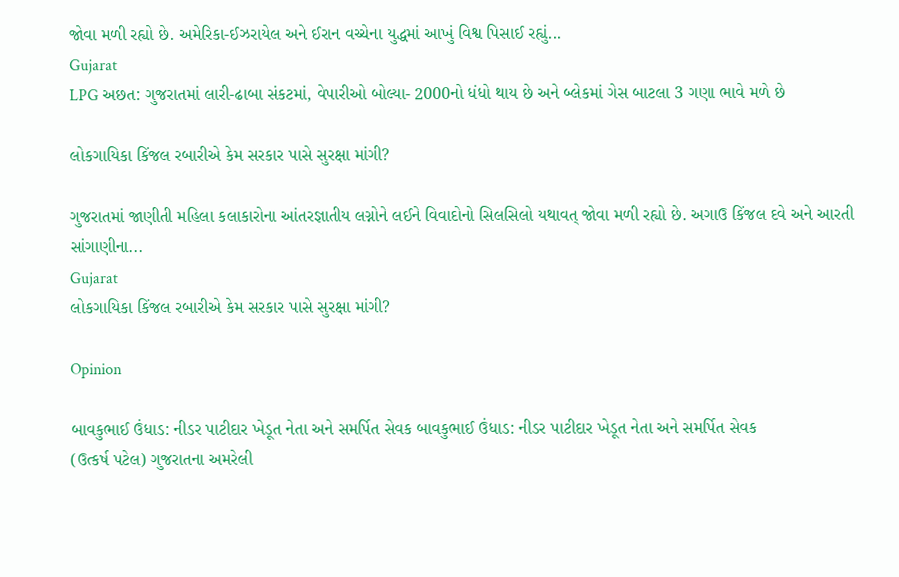જોવા મળી રહ્યો છે. અમેરિકા-ઈઝરાયેલ અને ઈરાન વચ્ચેના યુદ્ધમાં આખું વિશ્વ પિસાઈ રહ્યું...
Gujarat
LPG અછત: ગુજરાતમાં લારી-ઢાબા સંકટમાં, વેપારીઓ બોલ્યા- 2000નો ધંધો થાય છે અને બ્લેકમાં ગેસ બાટલા 3 ગણા ભાવે મળે છે

લોકગાયિકા કિંજલ રબારીએ કેમ સરકાર પાસે સુરક્ષા માંગી?

ગુજરાતમાં જાણીતી મહિલા કલાકારોના આંતરજ્ઞાતીય લગ્નોને લઈને વિવાદોનો સિલસિલો યથાવત્ જોવા મળી રહ્યો છે. અગાઉ કિંજલ દવે અને આરતી સાંગાણીના...
Gujarat
લોકગાયિકા કિંજલ રબારીએ કેમ સરકાર પાસે સુરક્ષા માંગી?

Opinion

બાવકુભાઈ ઉંધાડ: નીડર પાટીદાર ખેડૂત નેતા અને સમર્પિત સેવક બાવકુભાઈ ઉંધાડ: નીડર પાટીદાર ખેડૂત નેતા અને સમર્પિત સેવક
(ઉત્કર્ષ પટેલ) ગુજરાતના અમરેલી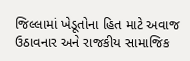જિલ્લામાં ખેડૂતોના હિત માટે અવાજ ઉઠાવનાર અને રાજકીય સામાજિક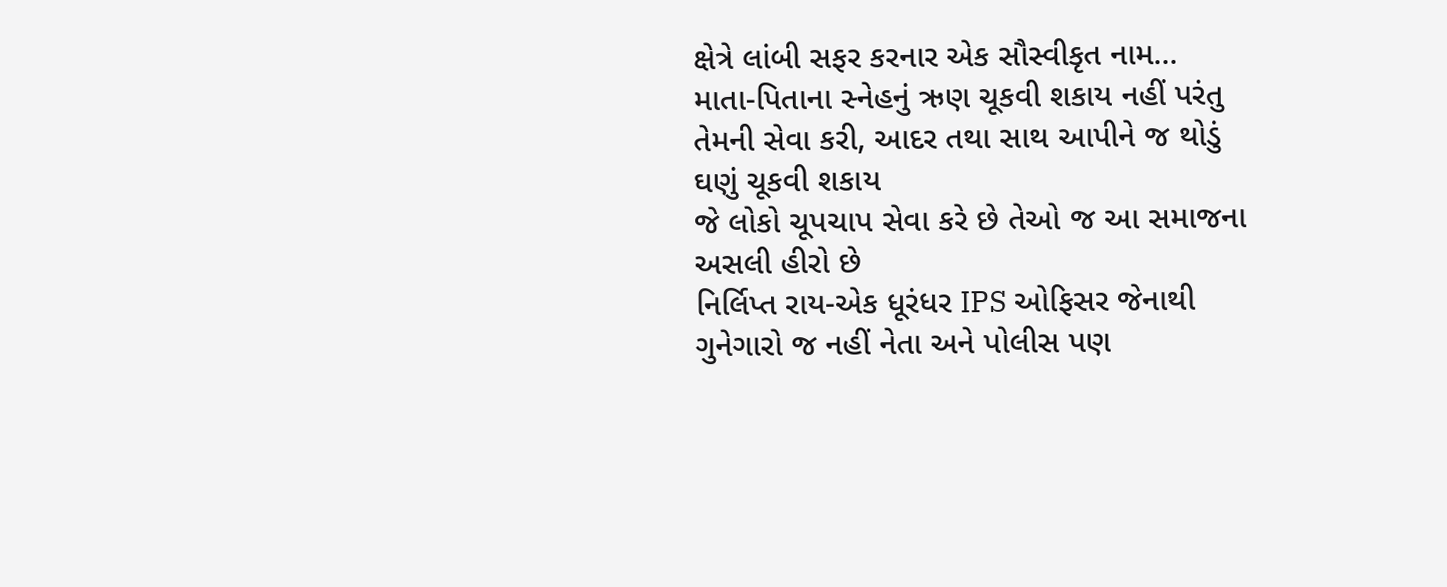ક્ષેત્રે લાંબી સફર કરનાર એક સૌસ્વીકૃત નામ...
માતા-પિતાના સ્નેહનું ઋણ ચૂકવી શકાય નહીં પરંતુ તેમની સેવા કરી, આદર તથા સાથ આપીને જ થોડું ઘણું ચૂકવી શકાય
જે લોકો ચૂપચાપ સેવા કરે છે તેઓ જ આ સમાજના અસલી હીરો છે
નિર્લિપ્ત રાય-એક ધૂરંધર IPS ઓફિસર જેનાથી ગુનેગારો જ નહીં નેતા અને પોલીસ પણ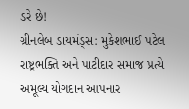ડરે છે!
ગ્રીનલેબ ડાયમંડ્સ: મુકેશભાઈ પટેલ રાષ્ટ્રભક્તિ અને પાટીદાર સમાજ પ્રત્યે અમૂલ્ય યોગદાન આપનાર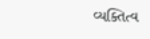વ્યક્તિત્વ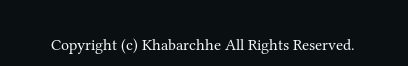Copyright (c) Khabarchhe All Rights Reserved.